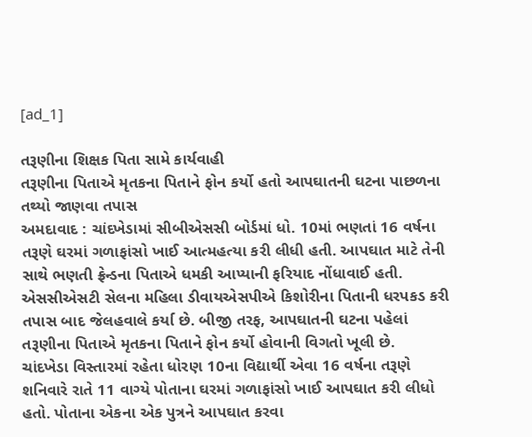[ad_1]

તરૂણીના શિક્ષક પિતા સામે કાર્યવાહી
તરૂણીના પિતાએ મૃતકના પિતાને ફોન કર્યો હતો આપઘાતની ઘટના પાછળના તથ્યો જાણવા તપાસ
અમદાવાદ : ચાંદખેડામાં સીબીએસસી બોર્ડમાં ધો. 10માં ભણતાં 16 વર્ષના તરૂણે ઘરમાં ગળાફાંસો ખાઈ આત્મહત્યા કરી લીધી હતી. આપઘાત માટે તેની સાથે ભણતી ફ્રેન્ડના પિતાએ ધમકી આપ્યાની ફરિયાદ નોંધાવાઈ હતી.
એસસીએસટી સેલના મહિલા ડીવાયએસપીએ કિશોરીના પિતાની ધરપકડ કરી તપાસ બાદ જેલહવાલે કર્યા છે. બીજી તરફ, આપઘાતની ઘટના પહેલાં તરૂણીના પિતાએ મૃતકના પિતાને ફોન કર્યો હોવાની વિગતો ખૂલી છે.
ચાંદખેડા વિસ્તારમાં રહેતા ધોરણ 10ના વિદ્યાર્થી એવા 16 વર્ષના તરૂણે શનિવારે રાતે 11 વાગ્યે પોતાના ઘરમાં ગળાફાંસો ખાઈ આપઘાત કરી લીધો હતો. પોતાના એકના એક પુત્રને આપઘાત કરવા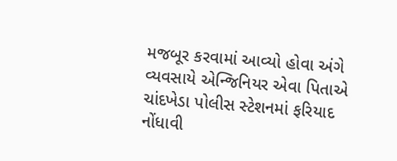મજબૂર કરવામાં આવ્યો હોવા અંગે વ્યવસાયે એન્જિનિયર એવા પિતાએ ચાંદખેડા પોલીસ સ્ટેશનમાં ફરિયાદ નોંધાવી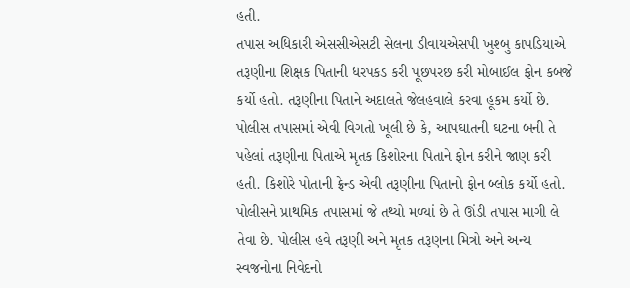હતી.
તપાસ અધિકારી એસસીએસટી સેલના ડીવાયએસપી ખુશ્બુ કાપડિયાએ તરૂણીના શિક્ષક પિતાની ધરપકડ કરી પૂછપરછ કરી મોબાઈલ ફોન કબજે કર્યો હતો. તરૂણીના પિતાને અદાલતે જેલહવાલે કરવા હૂકમ કર્યો છે.
પોલીસ તપાસમાં એવી વિગતો ખૂલી છે કે, આપઘાતની ઘટના બની તે પહેલાં તરૂણીના પિતાએ મૃતક કિશોરના પિતાને ફોન કરીને જાણ કરી હતી. કિશોરે પોતાની ફ્રેન્ડ એવી તરૂણીના પિતાનો ફોન બ્લોક કર્યો હતો.
પોલીસને પ્રાથમિક તપાસમાં જે તથ્યો મળ્યાં છે તે ઊંડી તપાસ માગી લે તેવા છે. પોલીસ હવે તરૂણી અને મૃતક તરૂણના મિત્રો અને અન્ય સ્વજનોના નિવેદનો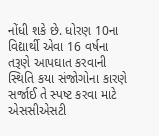નોંધી શકે છે. ધોરણ 10ના વિદ્યાર્થી એવા 16 વર્ષના તરૂણે આપઘાત કરવાની સ્થિતિ કયા સંજોગોના કારણે સર્જાઈ તે સ્પષ્ટ કરવા માટે એસસીએસટી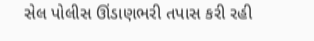સેલ પોલીસ ઊંડાણભરી તપાસ કરી રહી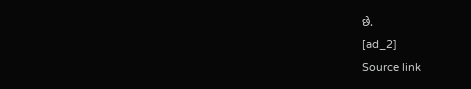છે.
[ad_2]
Source link